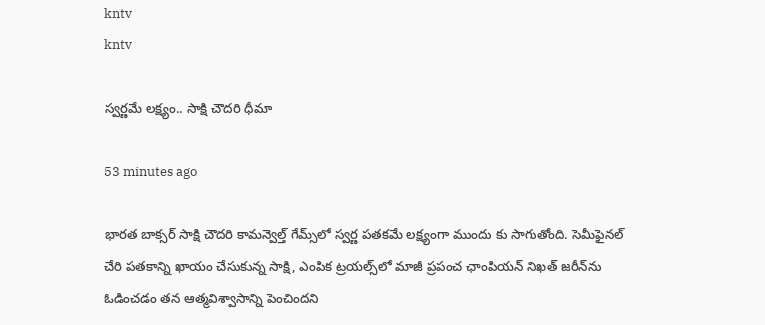kntv
kntv

స్వర్ణమే లక్ష్యం.. సాక్షి చౌదరి ధీమా

53 minutes ago

భారత బాక్సర్ సాక్షి చౌదరి కామన్వెల్త్ గేమ్స్‌లో స్వర్ణ పతకమే లక్ష్యంగా ముందు కు సాగుతోంది. సెమీఫైనల్ చేరి పతకాన్ని ఖాయం చేసుకున్న సాక్షి, ఎంపిక ట్రయల్స్‌లో మాజీ ప్రపంచ ఛాంపియన్ నిఖత్ జరీన్‌ను ఓడించడం తన ఆత్మవిశ్వాసాన్ని పెంచిందని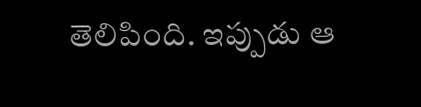తెలిపింది. ఇప్పుడు ఆ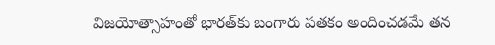విజయోత్సాహంతో భారత్‌కు బంగారు పతకం అందించడమే తన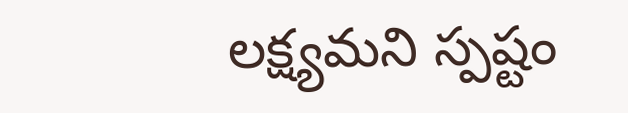లక్ష్యమని స్పష్టం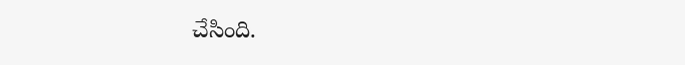చేసింది.